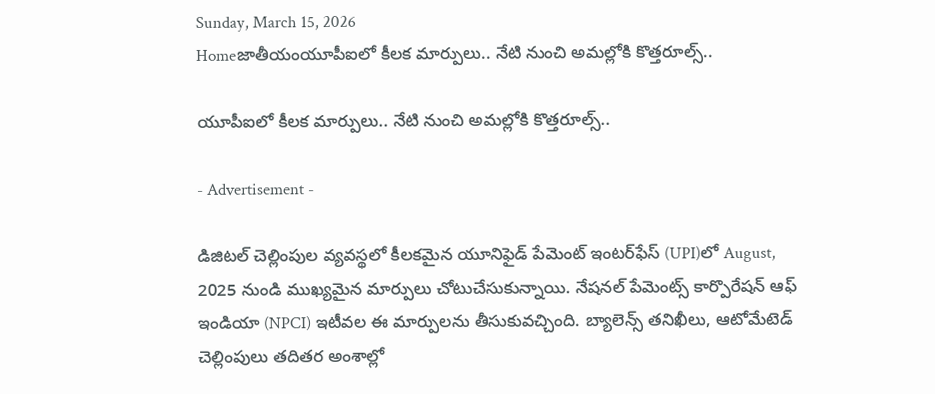Sunday, March 15, 2026
Homeజాతీయంయూపీఐలో కీలక మార్పులు.. నేటి నుంచి అమల్లోకి కొత్తరూల్స్‌..

యూపీఐలో కీలక మార్పులు.. నేటి నుంచి అమల్లోకి కొత్తరూల్స్‌..

- Advertisement -

డిజిటల్ చెల్లింపుల వ్యవస్థలో కీలకమైన యూనిఫైడ్ పేమెంట్ ఇంటర్‌ఫేస్‌ (UPI)లో August, 2025 నుండి ముఖ్యమైన మార్పులు చోటుచేసుకున్నాయి. నేషనల్ పేమెంట్స్ కార్పొరేషన్ ఆఫ్ ఇండియా (NPCI) ఇటీవల ఈ మార్పులను తీసుకువచ్చింది. బ్యాలెన్స్ తనిఖీలు, ఆటోమేటెడ్ చెల్లింపులు తదితర అంశాల్లో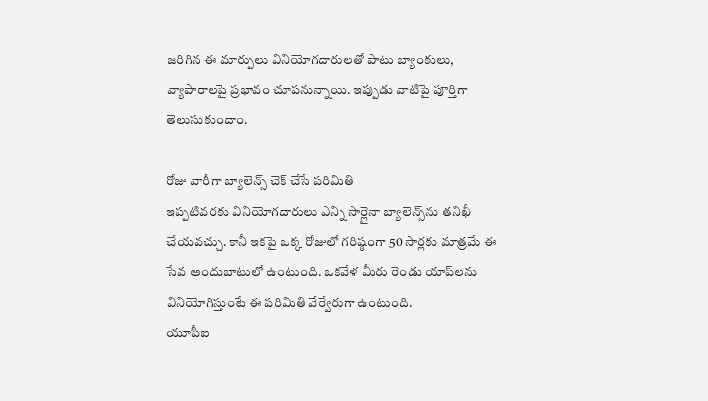జరిగిన ఈ మార్పులు వినియోగదారులతో పాటు బ్యాంకులు, వ్యాపారాలపై ప్రభావం చూపనున్నాయి. ఇప్పుడు వాటిపై పూర్తిగా తెలుసుకుందాం.

రోజు వారీగా బ్యాలెన్స్ చెక్‌ చేసే పరిమితి
ఇప్పటివరకు వినియోగదారులు ఎన్ని సార్లైనా బ్యాలెన్స్‌ను తనిఖీ చేయవచ్చు. కానీ ఇకపై ఒక్క రోజులో గరిష్ఠంగా 50 సార్లకు మాత్రమే ఈ సేవ అందుబాటులో ఉంటుంది. ఒకవేళ మీరు రెండు యాప్‌లను వినియోగిస్తుంటే ఈ పరిమితి వేర్వేరుగా ఉంటుంది.
యూపీఐ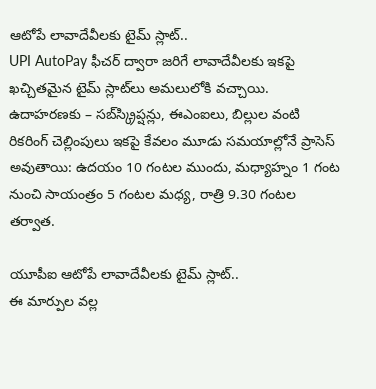ఆటోపే లావాదేవీలకు టైమ్‌ స్లాట్‌..
UPI AutoPay ఫీచర్‌ ద్వారా జరిగే లావాదేవీలకు ఇకపై ఖచ్చితమైన టైమ్ స్లాట్‌లు అమలులోకి వచ్చాయి. ఉదాహరణకు – సబ్‌స్క్రిప్షన్లు, ఈఎంఐలు, బిల్లుల వంటి రికరింగ్ చెల్లింపులు ఇకపై కేవలం మూడు సమయాల్లోనే ప్రాసెస్ అవుతాయి: ఉదయం 10 గంటల ముందు, మధ్యాహ్నం 1 గంట నుంచి సాయంత్రం 5 గంటల మధ్య, రాత్రి 9.30 గంటల తర్వాత.

యూపీఐ ఆటోపే లావాదేవీలకు టైమ్‌ స్లాట్‌..
ఈ మార్పుల వల్ల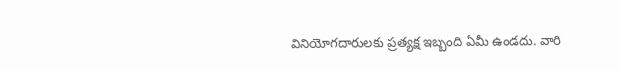వినియోగదారులకు ప్రత్యక్ష ఇబ్బంది ఏమీ ఉండదు. వారి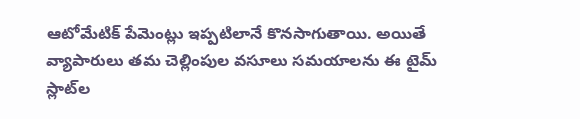ఆటోమేటిక్ పేమెంట్లు ఇప్పటిలానే కొనసాగుతాయి. అయితే వ్యాపారులు తమ చెల్లింపుల వసూలు సమయాలను ఈ టైమ్ స్లాట్‌ల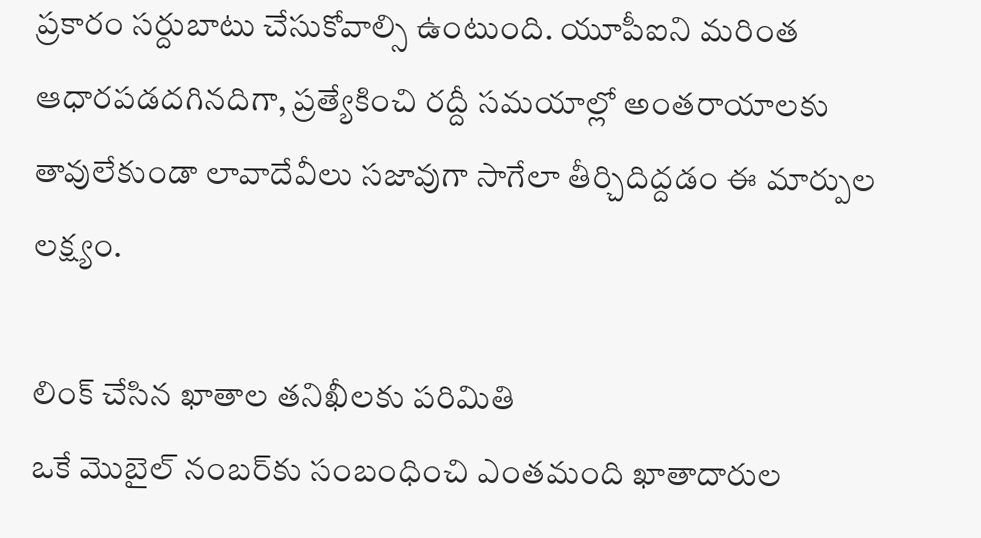ప్రకారం సర్దుబాటు చేసుకోవాల్సి ఉంటుంది. యూపీఐని మరింత ఆధారపడదగినదిగా, ప్రత్యేకించి రద్దీ సమయాల్లో అంతరాయాలకు తావులేకుండా లావాదేవీలు సజావుగా సాగేలా తీర్చిదిద్దడం ఈ మార్పుల లక్ష్యం.

లింక్ చేసిన ఖాతాల తనిఖీలకు పరిమితి
ఒకే మొబైల్ నంబర్‌కు సంబంధించి ఎంతమంది ఖాతాదారుల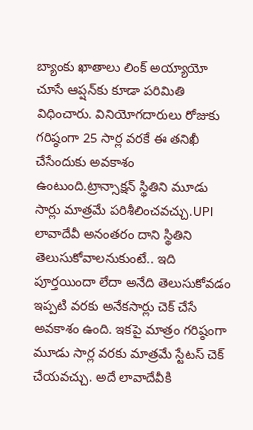బ్యాంకు ఖాతాలు లింక్ అయ్యాయో చూసే ఆప్షన్‌కు కూడా పరిమితి విధించారు. వినియోగదారులు రోజుకు గరిష్ఠంగా 25 సార్ల వరకే ఈ తనిఖీ చేసేందుకు అవకాశం ఉంటుంది.ట్రాన్సాక్షన్ స్థితిని మూడు సార్లు మాత్రమే పరిశీలించవచ్చు.UPI లావాదేవీ అనంతరం దాని స్థితిని తెలుసుకోవాలనుకుంటే.. ఇది పూర్తయిందా లేదా అనేది తెలుసుకోవడం ఇప్పటి వరకు అనేకసార్లు చెక్ చేసే అవకాశం ఉంది. ఇకపై మాత్రం గరిష్ఠంగా మూడు సార్ల వరకు మాత్రమే స్టేటస్ చెక్ చేయవచ్చు. అదే లావాదేవీకి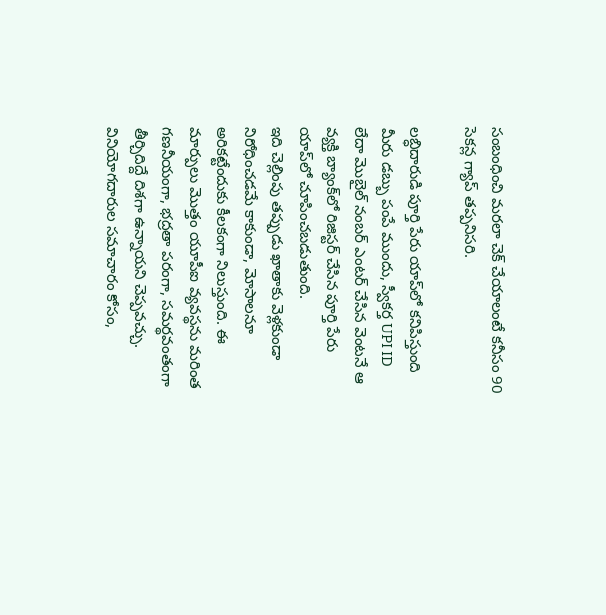సంబంధించి మరలా చెక్ చేయాలంటే కనీసం 90 సెకన్ల గ్యాప్ తప్పనిసరి.

లబ్ధిదారుడి పూర్తి పేరు యాప్‌లో కనిపిస్తుంది
మీరు డబ్బు పంపే ముందు, స్వీకర్త UPI ID లేదా మొబైల్ నంబర్ ఎంటర్ చేసిన వెంటనే ఆ వ్యక్తి బ్యాంక్‌లో రిజిస్టర్ చేసిన పూర్తి పేరు యాప్‌లో చూపించబడుతుంది.
ఇది చెల్లింపు తప్పుడు ఖాతాకు వెళ్లకుండా నిరోధించడమే కాకుండా, మోసాలనూ అరికట్టేందుకు కీలకంగా నిలుస్తుంది. ఈ మార్పులు మొత్తం యూపీఐ వ్యవస్థను మరింత గణనీయంగా, భద్రతా పరంగా, సమర్థవంతంగా తీర్చిదిద్దే దిశగా ఉన్నాయని చెప్పవచ్చు. వినియోగదారుల సమాచారం కోసం,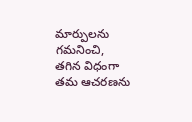మార్పులను గమనించి, తగిన విధంగా తమ ఆచరణను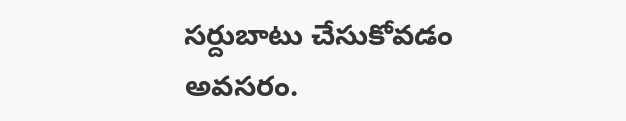సర్దుబాటు చేసుకోవడం అవసరం.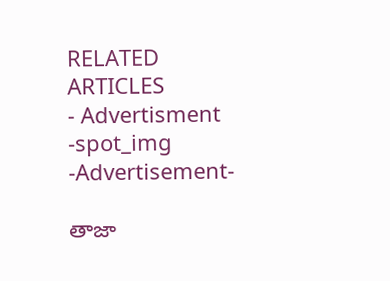RELATED ARTICLES
- Advertisment -spot_img
-Advertisement-

తాజా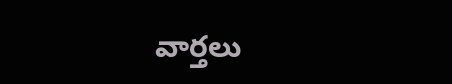వార్తలు